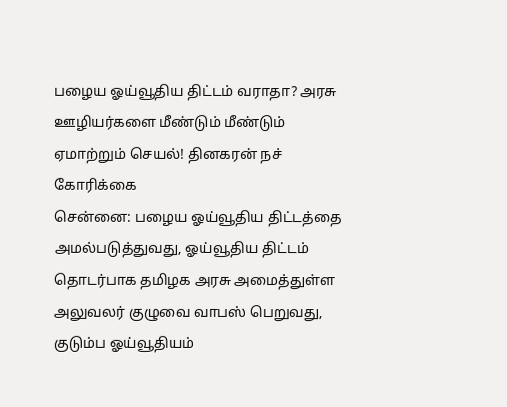பழைய ஓய்வூதிய திட்டம் வராதா? அரசு ஊழியர்களை மீண்டும் மீண்டும் ஏமாற்றும் செயல்! தினகரன் நச் கோரிக்கை
சென்னை: பழைய ஓய்வூதிய திட்டத்தை அமல்படுத்துவது, ஓய்வூதிய திட்டம் தொடர்பாக தமிழக அரசு அமைத்துள்ள அலுவலர் குழுவை வாபஸ் பெறுவது, குடும்ப ஓய்வூதியம்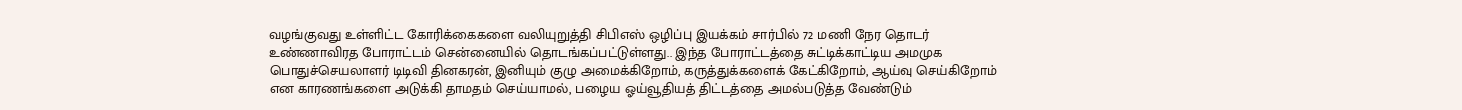வழங்குவது உள்ளிட்ட கோரிக்கைகளை வலியுறுத்தி சிபிஎஸ் ஒழிப்பு இயக்கம் சார்பில் 72 மணி நேர தொடர் உண்ணாவிரத போராட்டம் சென்னையில் தொடங்கப்பட்டுள்ளது.. இந்த போராட்டத்தை சுட்டிக்காட்டிய அமமுக பொதுச்செயலாளர் டிடிவி தினகரன், இனியும் குழு அமைக்கிறோம், கருத்துக்களைக் கேட்கிறோம், ஆய்வு செய்கிறோம் என காரணங்களை அடுக்கி தாமதம் செய்யாமல், பழைய ஓய்வூதியத் திட்டத்தை அமல்படுத்த வேண்டும்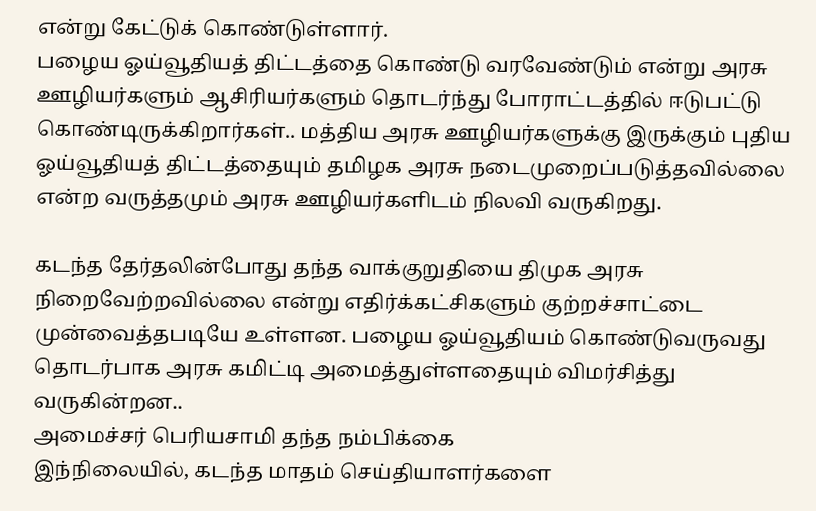என்று கேட்டுக் கொண்டுள்ளார்.
பழைய ஓய்வூதியத் திட்டத்தை கொண்டு வரவேண்டும் என்று அரசு ஊழியர்களும் ஆசிரியர்களும் தொடர்ந்து போராட்டத்தில் ஈடுபட்டு கொண்டிருக்கிறார்கள்.. மத்திய அரசு ஊழியர்களுக்கு இருக்கும் புதிய ஓய்வூதியத் திட்டத்தையும் தமிழக அரசு நடைமுறைப்படுத்தவில்லை என்ற வருத்தமும் அரசு ஊழியர்களிடம் நிலவி வருகிறது.

கடந்த தேர்தலின்போது தந்த வாக்குறுதியை திமுக அரசு நிறைவேற்றவில்லை என்று எதிர்க்கட்சிகளும் குற்றச்சாட்டை முன்வைத்தபடியே உள்ளன. பழைய ஓய்வூதியம் கொண்டுவருவது தொடர்பாக அரசு கமிட்டி அமைத்துள்ளதையும் விமர்சித்து வருகின்றன..
அமைச்சர் பெரியசாமி தந்த நம்பிக்கை
இந்நிலையில், கடந்த மாதம் செய்தியாளர்களை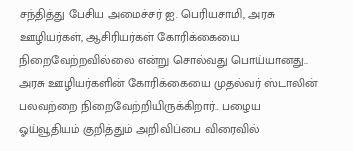சந்தித்து பேசிய அமைச்சர் ஐ. பெரியசாமி, அரசு ஊழியர்கள், ஆசிரியர்கள் கோரிக்கையை நிறைவேற்றவில்லை என்று சொல்வது பொய்யானது.. அரசு ஊழியர்களின் கோரிக்கையை முதல்வர் ஸ்டாலின் பலவற்றை நிறைவேற்றியிருக்கிறார்.. பழைய ஓய்வூதியம் குறித்தும் அறிவிப்பை விரைவில்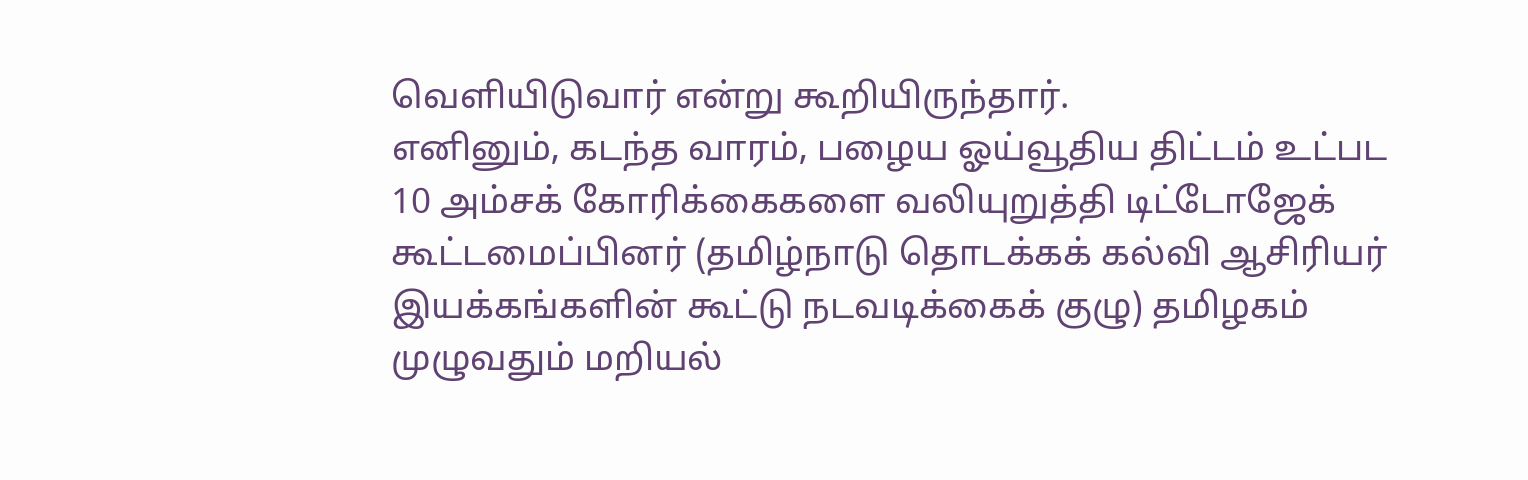வெளியிடுவார் என்று கூறியிருந்தார்.
எனினும், கடந்த வாரம், பழைய ஓய்வூதிய திட்டம் உட்பட 10 அம்சக் கோரிக்கைகளை வலியுறுத்தி டிட்டோஜேக் கூட்டமைப்பினர் (தமிழ்நாடு தொடக்கக் கல்வி ஆசிரியர் இயக்கங்களின் கூட்டு நடவடிக்கைக் குழு) தமிழகம் முழுவதும் மறியல்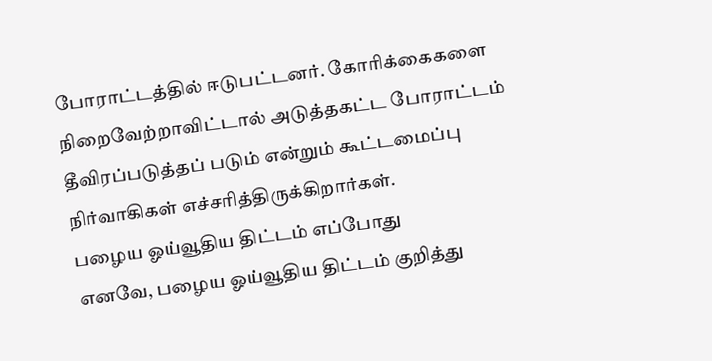போராட்டத்தில் ஈடுபட்டனர். கோரிக்கைகளை நிறைவேற்றாவிட்டால் அடுத்தகட்ட போராட்டம் தீவிரப்படுத்தப் படும் என்றும் கூட்டமைப்பு நிர்வாகிகள் எச்சரித்திருக்கிறார்கள்.
பழைய ஓய்வூதிய திட்டம் எப்போது
எனவே, பழைய ஓய்வூதிய திட்டம் குறித்து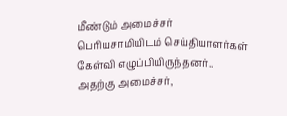மீண்டும் அமைச்சர் பெரியசாமியிடம் செய்தியாளர்கள் கேள்வி எழுப்பியிருந்தனர்.. அதற்கு அமைச்சர்,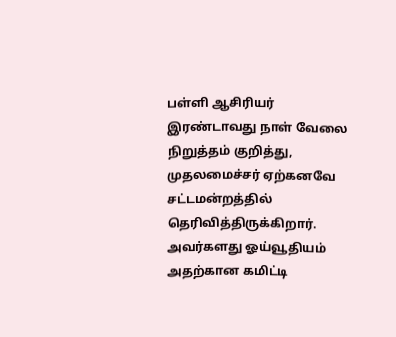பள்ளி ஆசிரியர் இரண்டாவது நாள் வேலை நிறுத்தம் குறித்து, முதலமைச்சர் ஏற்கனவே சட்டமன்றத்தில் தெரிவித்திருக்கிறார். அவர்களது ஓய்வூதியம் அதற்கான கமிட்டி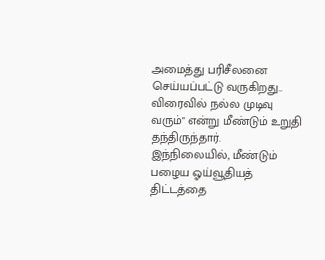அமைத்து பரிசீலனை செய்யப்பட்டு வருகிறது.. விரைவில் நல்ல முடிவு வரும்" என்று மீண்டும் உறுதி தந்திருந்தார்.
இந்நிலையில், மீண்டும் பழைய ஓய்வூதியத் திட்டத்தை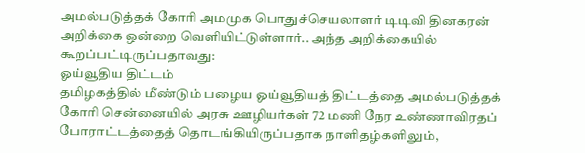அமல்படுத்தக் கோரி அமமுக பொதுச்செயலாளர் டிடிவி தினகரன் அறிக்கை ஒன்றை வெளியிட்டுள்ளார்.. அந்த அறிக்கையில் கூறப்பட்டிருப்பதாவது:
ஓய்வூதிய திட்டம்
தமிழகத்தில் மீண்டும் பழைய ஓய்வூதியத் திட்டத்தை அமல்படுத்தக் கோரி சென்னையில் அரசு ஊழியர்கள் 72 மணி நேர உண்ணாவிரதப் போராட்டத்தைத் தொடங்கியிருப்பதாக நாளிதழ்களிலும்,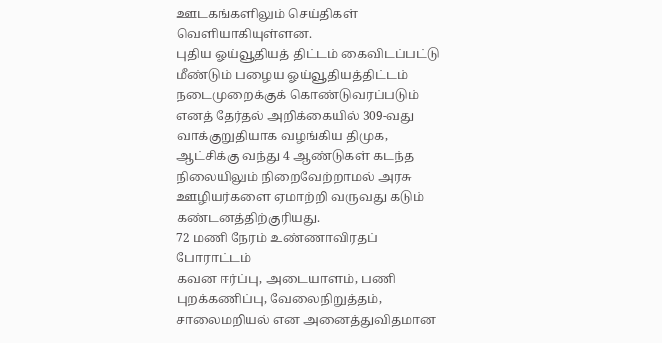ஊடகங்களிலும் செய்திகள் வெளியாகியுள்ளன.
புதிய ஓய்வூதியத் திட்டம் கைவிடப்பட்டு மீண்டும் பழைய ஓய்வூதியத்திட்டம் நடைமுறைக்குக் கொண்டுவரப்படும் எனத் தேர்தல் அறிக்கையில் 309-வது வாக்குறுதியாக வழங்கிய திமுக, ஆட்சிக்கு வந்து 4 ஆண்டுகள் கடந்த நிலையிலும் நிறைவேற்றாமல் அரசு ஊழியர்களை ஏமாற்றி வருவது கடும் கண்டனத்திற்குரியது.
72 மணி நேரம் உண்ணாவிரதப் போராட்டம்
கவன ஈர்ப்பு, அடையாளம், பணி புறக்கணிப்பு, வேலைநிறுத்தம், சாலைமறியல் என அனைத்துவிதமான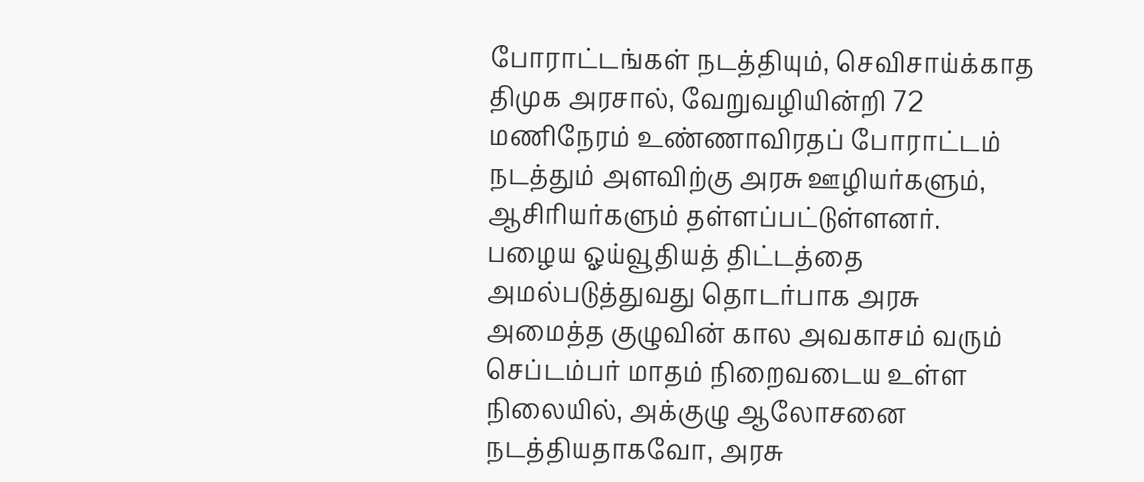போராட்டங்கள் நடத்தியும், செவிசாய்க்காத திமுக அரசால், வேறுவழியின்றி 72 மணிநேரம் உண்ணாவிரதப் போராட்டம் நடத்தும் அளவிற்கு அரசு ஊழியர்களும், ஆசிரியர்களும் தள்ளப்பட்டுள்ளனர்.
பழைய ஓய்வூதியத் திட்டத்தை அமல்படுத்துவது தொடர்பாக அரசு அமைத்த குழுவின் கால அவகாசம் வரும் செப்டம்பர் மாதம் நிறைவடைய உள்ள நிலையில், அக்குழு ஆலோசனை நடத்தியதாகவோ, அரசு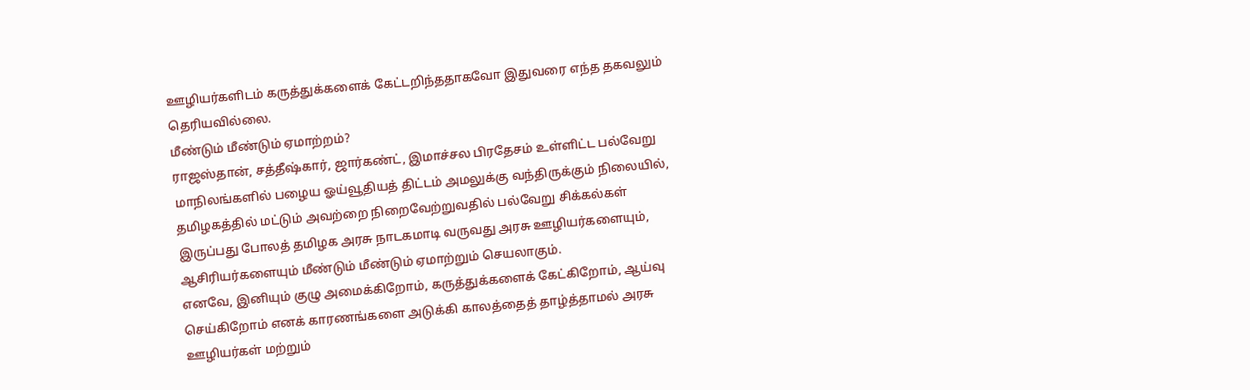ஊழியர்களிடம் கருத்துக்களைக் கேட்டறிந்ததாகவோ இதுவரை எந்த தகவலும் தெரியவில்லை.
மீண்டும் மீண்டும் ஏமாற்றம்?
ராஜஸ்தான், சத்தீஷ்கார், ஜார்கண்ட், இமாச்சல பிரதேசம் உள்ளிட்ட பல்வேறு மாநிலங்களில் பழைய ஓய்வூதியத் திட்டம் அமலுக்கு வந்திருக்கும் நிலையில், தமிழகத்தில் மட்டும் அவற்றை நிறைவேற்றுவதில் பல்வேறு சிக்கல்கள் இருப்பது போலத் தமிழக அரசு நாடகமாடி வருவது அரசு ஊழியர்களையும், ஆசிரியர்களையும் மீண்டும் மீண்டும் ஏமாற்றும் செயலாகும்.
எனவே, இனியும் குழு அமைக்கிறோம், கருத்துக்களைக் கேட்கிறோம், ஆய்வு செய்கிறோம் எனக் காரணங்களை அடுக்கி காலத்தைத் தாழ்த்தாமல் அரசு ஊழியர்கள் மற்றும்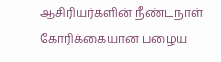ஆசிரியர்களின் நீண்டநாள் கோரிக்கையான பழைய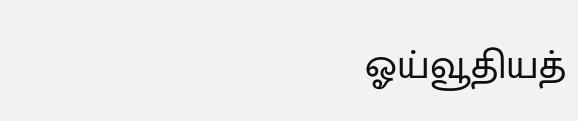ஓய்வூதியத்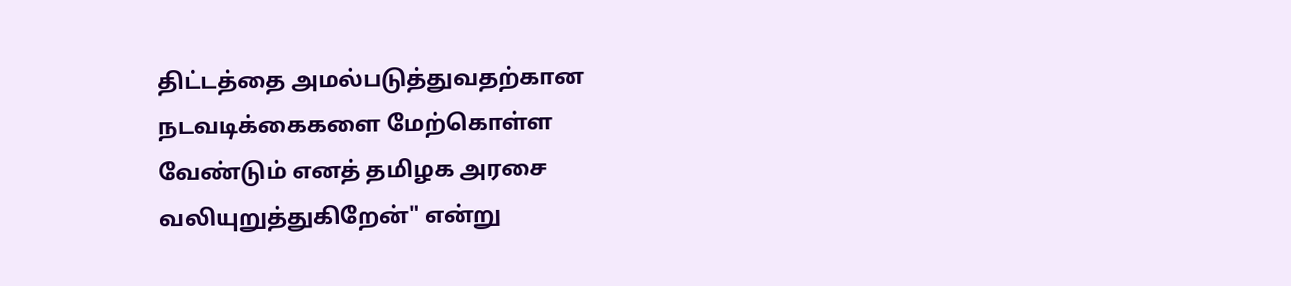திட்டத்தை அமல்படுத்துவதற்கான நடவடிக்கைகளை மேற்கொள்ள வேண்டும் எனத் தமிழக அரசை வலியுறுத்துகிறேன்" என்று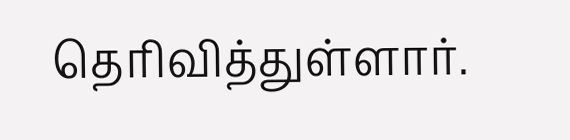தெரிவித்துள்ளார்.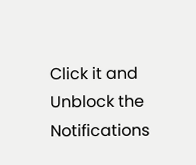Click it and Unblock the Notifications